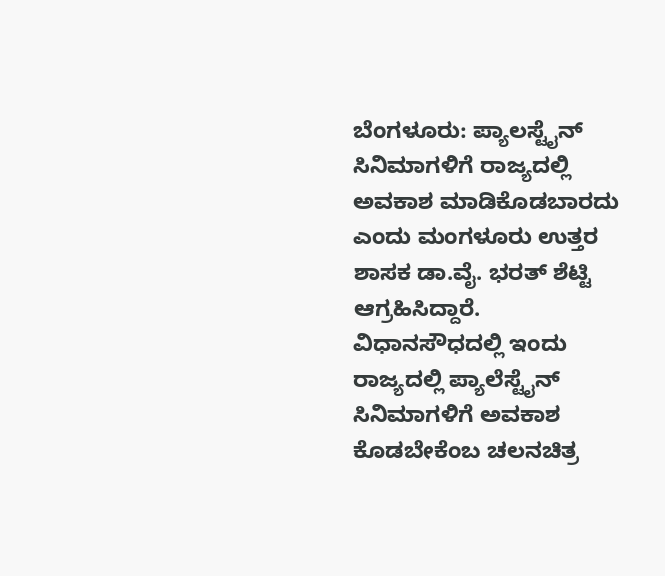ಬೆಂಗಳೂರು: ಪ್ಯಾಲಸ್ಟೈನ್ ಸಿನಿಮಾಗಳಿಗೆ ರಾಜ್ಯದಲ್ಲಿ ಅವಕಾಶ ಮಾಡಿಕೊಡಬಾರದು ಎಂದು ಮಂಗಳೂರು ಉತ್ತರ ಶಾಸಕ ಡಾ.ವೈ. ಭರತ್ ಶೆಟ್ಟಿ ಆಗ್ರಹಿಸಿದ್ದಾರೆ.
ವಿಧಾನಸೌಧದಲ್ಲಿ ಇಂದು ರಾಜ್ಯದಲ್ಲಿ ಪ್ಯಾಲೆಸ್ಟೈನ್ ಸಿನಿಮಾಗಳಿಗೆ ಅವಕಾಶ ಕೊಡಬೇಕೆಂಬ ಚಲನಚಿತ್ರ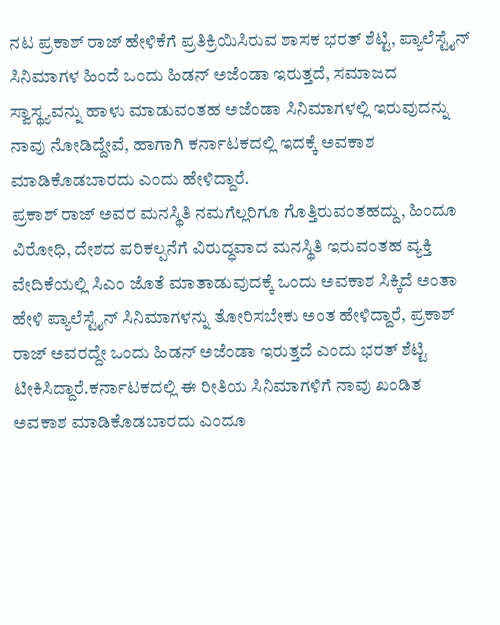ನಟ ಪ್ರಕಾಶ್ ರಾಜ್ ಹೇಳಿಕೆಗೆ ಪ್ರತಿಕ್ರಿಯಿಸಿರುವ ಶಾಸಕ ಭರತ್ ಶೆಟ್ಟಿ, ಪ್ಯಾಲೆಸ್ಟೈನ್ ಸಿನಿಮಾಗಳ ಹಿಂದೆ ಒಂದು ಹಿಡನ್ ಅಜೆಂಡಾ ಇರುತ್ತದೆ, ಸಮಾಜದ ಸ್ವಾಸ್ಥ್ಯವನ್ನು ಹಾಳು ಮಾಡುವಂತಹ ಅಜೆಂಡಾ ಸಿನಿಮಾಗಳಲ್ಲಿ ಇರುವುದನ್ನು ನಾವು ನೋಡಿದ್ದೇವೆ, ಹಾಗಾಗಿ ಕರ್ನಾಟಕದಲ್ಲಿ ಇದಕ್ಕೆ ಅವಕಾಶ ಮಾಡಿಕೊಡಬಾರದು ಎಂದು ಹೇಳಿದ್ದಾರೆ.
ಪ್ರಕಾಶ್ ರಾಜ್ ಅವರ ಮನಸ್ಥಿತಿ ನಮಗೆಲ್ಲರಿಗೂ ಗೊತ್ತಿರುವಂತಹದ್ದು, ಹಿಂದೂ ವಿರೋಧಿ, ದೇಶದ ಪರಿಕಲ್ಪನೆಗೆ ವಿರುದ್ಧವಾದ ಮನಸ್ಥಿತಿ ಇರುವಂತಹ ವ್ಯಕ್ತಿ
ವೇದಿಕೆಯಲ್ಲಿ ಸಿಎಂ ಜೊತೆ ಮಾತಾಡುವುದಕ್ಕೆ ಒಂದು ಅವಕಾಶ ಸಿಕ್ಕಿದೆ ಅಂತಾ ಹೇಳಿ ಪ್ಯಾಲೆಸ್ಟೈನ್ ಸಿನಿಮಾಗಳನ್ನು ತೋರಿಸಬೇಕು ಅಂತ ಹೇಳಿದ್ದಾರೆ, ಪ್ರಕಾಶ್ ರಾಜ್ ಅವರದ್ದೇ ಒಂದು ಹಿಡನ್ ಅಜೆಂಡಾ ಇರುತ್ತದೆ ಎಂದು ಭರತ್ ಶೆಟ್ಟಿ ಟೀಕಿಸಿದ್ದಾರೆ.ಕರ್ನಾಟಕದಲ್ಲಿ ಈ ರೀತಿಯ ಸಿನಿಮಾಗಳಿಗೆ ನಾವು ಖಂಡಿತ ಅವಕಾಶ ಮಾಡಿಕೊಡಬಾರದು ಎಂದೂ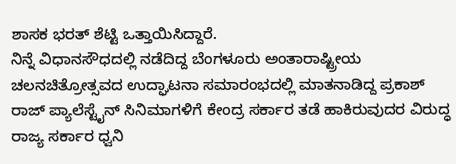ಶಾಸಕ ಭರತ್ ಶೆಟ್ಟಿ ಒತ್ತಾಯಿಸಿದ್ದಾರೆ.
ನಿನ್ನೆ ವಿಧಾನಸೌಧದಲ್ಲಿ ನಡೆದಿದ್ದ ಬೆಂಗಳೂರು ಅಂತಾರಾಷ್ಟ್ರೀಯ ಚಲನಚಿತ್ರೋತ್ಸವದ ಉದ್ಘಾಟನಾ ಸಮಾರಂಭದಲ್ಲಿ ಮಾತನಾಡಿದ್ದ ಪ್ರಕಾಶ್ ರಾಜ್ ಪ್ಯಾಲೆಸ್ಟೈನ್ ಸಿನಿಮಾಗಳಿಗೆ ಕೇಂದ್ರ ಸರ್ಕಾರ ತಡೆ ಹಾಕಿರುವುದರ ವಿರುದ್ಧ ರಾಜ್ಯ ಸರ್ಕಾರ ಧ್ವನಿ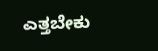ಎತ್ತಬೇಕು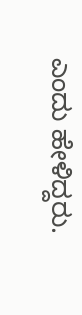ಎಂದು ಹೇಳಿದ್ದರು.